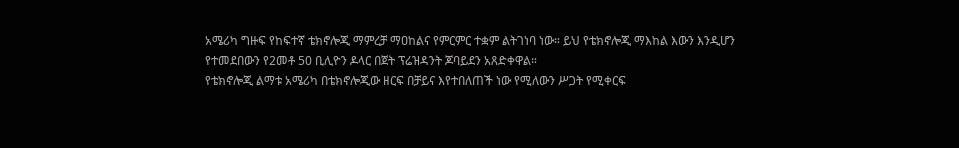አሜሪካ ግዙፍ የከፍተኛ ቴክኖሎጂ ማምረቻ ማዐከልና የምርምር ተቋም ልትገነባ ነው። ይህ የቴክኖሎጂ ማእከል እውን እንዲሆን የተመደበውን የ2መቶ 50 ቢሊዮን ዶላር በጀት ፕሬዝዳንት ጆባይደን አጸድቀዋል።
የቴክኖሎጂ ልማቱ አሜሪካ በቴክኖሎጂው ዘርፍ በቻይና እየተበለጠች ነው የሚለውን ሥጋት የሚቀርፍ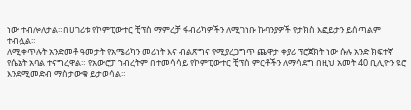ነው ተብሎለታል።በሀገሪቱ የኮምፒውተር ቺፕስ ማምረቻ ፋብሪካዎችን ለሚገነቡ ኩባንያዎች የታክስ እፎይታን ይሰጣልም ተብሏል።
ለሚቀጥሉት አንድመቶ ዓመታት የአሜሪካን መሪነት እና ብልጽግና የሚያረጋግጥ ጨዋታ ቀያሪ ፕሮጀክት ነው ሱሉ አንድ ክፍተኛ የሴኔት አባል ተናግረዋል። የአውሮፓ ኀብረትም በተመሳሳይ የኮምፒውተር ቺፕስ ምርቶችን ለማሳደግ በዚህ አመት 40 ቢሊዮን ዩሮ እንደሚመድብ ማስታውቁ ይታወሳል።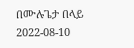በሙሉጌታ በላይ
2022-08-10